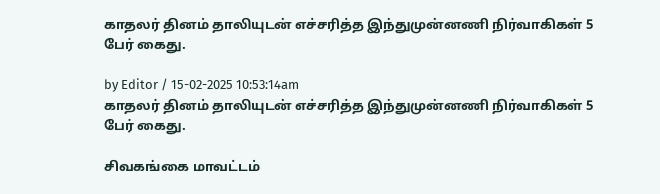காதலர் தினம் தாலியுடன் எச்சரித்த இந்துமுன்னணி நிர்வாகிகள் 5 பேர் கைது.

by Editor / 15-02-2025 10:53:14am
காதலர் தினம் தாலியுடன் எச்சரித்த இந்துமுன்னணி நிர்வாகிகள் 5 பேர் கைது.

சிவகங்கை மாவட்டம்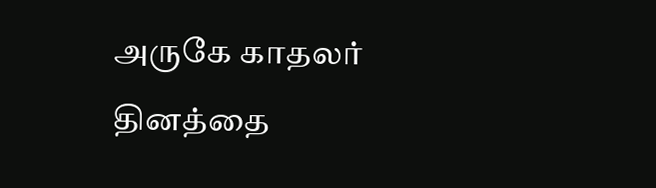அருகே காதலர் தினத்தை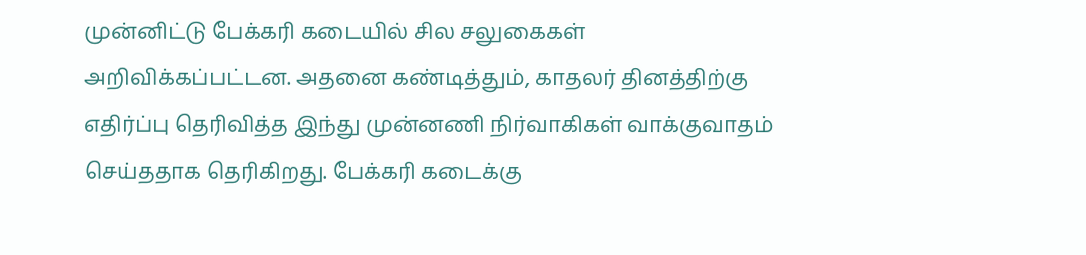முன்னிட்டு பேக்கரி கடையில் சில சலுகைகள் அறிவிக்கப்பட்டன. அதனை கண்டித்தும், காதலர் தினத்திற்கு எதிர்ப்பு தெரிவித்த இந்து முன்னணி நிர்வாகிகள் வாக்குவாதம் செய்ததாக தெரிகிறது. பேக்கரி கடைக்கு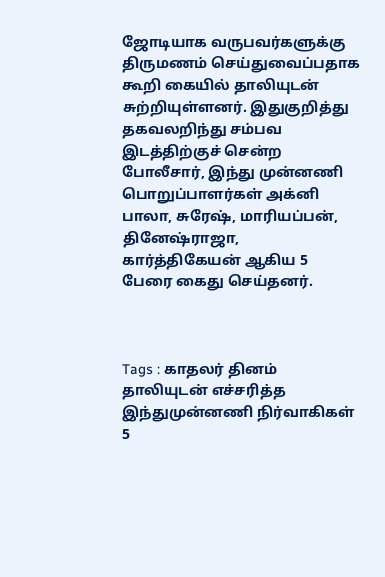ஜோடியாக வருபவர்களுக்கு திருமணம் செய்துவைப்பதாக கூறி கையில் தாலியுடன் சுற்றியுள்ளனர். இதுகுறித்து தகவலறிந்து சம்பவ இடத்திற்குச் சென்ற போலீசார், இந்து முன்னணி பொறுப்பாளர்கள் அக்னி பாலா, சுரேஷ், மாரியப்பன், தினேஷ்ராஜா, கார்த்திகேயன் ஆகிய 5 பேரை கைது செய்தனர்.



Tags : காதலர் தினம் தாலியுடன் எச்சரித்த இந்துமுன்னணி நிர்வாகிகள் 5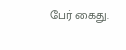பேர் கைது.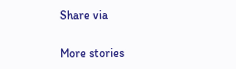Share via

More stories